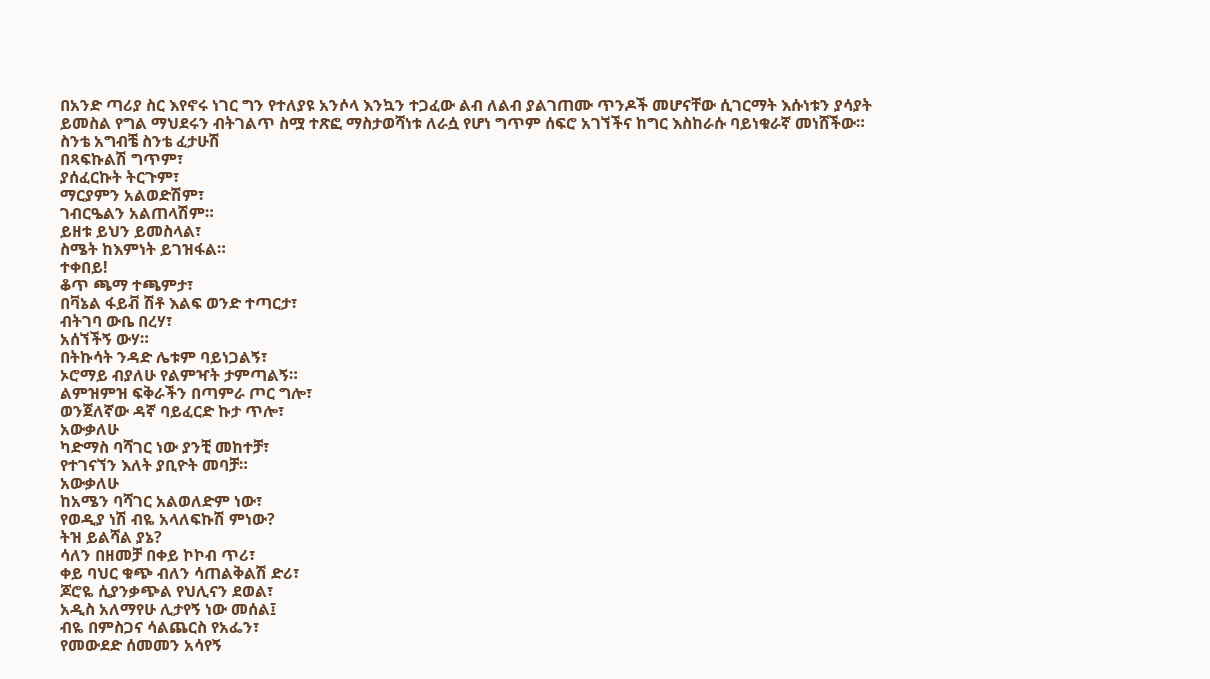በአንድ ጣሪያ ስር እየኖሩ ነገር ግን የተለያዩ አንሶላ እንኳን ተጋፈው ልብ ለልብ ያልገጠሙ ጥንዶች መሆናቸው ሲገርማት እሱነቱን ያሳያት ይመስል የግል ማህደሩን ብትገልጥ ስሟ ተጽፎ ማስታወሻነቱ ለራሷ የሆነ ግጥም ሰፍሮ አገኘችና ከግር እስከራሱ ባይነቁራኛ መነሸችው።
ስንቴ አግብቼ ስንቴ ፈታሁሽ
በጻፍኩልሽ ግጥም፣
ያሰፈርኩት ትርጉም፣
ማርያምን አልወድሽም፣
ገብርዔልን አልጠላሽም።
ይዘቱ ይህን ይመስላል፣
ስሜት ከእምነት ይገዝፋል።
ተቀበይ!
ቆጥ ጫማ ተጫምታ፣
በቫኔል ፋይቭ ሽቶ እልፍ ወንድ ተጣርታ፣
ብትገባ ውቤ በረሃ፣
አሰኘችኝ ውሃ።
በትኩሳት ንዳድ ሌቱም ባይነጋልኝ፣
ኦሮማይ ብያለሁ የልምዣት ታምጣልኝ።
ልምዝምዝ ፍቅራችን በጣምራ ጦር ግሎ፣
ወንጀለኛው ዳኛ ባይፈርድ ኩታ ጥሎ፣
አውቃለሁ
ካድማስ ባሻገር ነው ያንቺ መከተቻ፣
የተገናኘን እለት ያቢዮት መባቻ።
አውቃለሁ
ከአሜን ባሻገር አልወለድም ነው፣
የወዲያ ነሽ ብዬ አላለፍኩሽ ምነው?
ትዝ ይልሻል ያኔ?
ሳለን በዘመቻ በቀይ ኮኮብ ጥሪ፣
ቀይ ባህር ቁጭ ብለን ሳጠልቅልሽ ድሪ፣
ጆሮዬ ሲያንቃጭል የህሊናን ደወል፣
አዲስ አለማየሁ ሊታየኝ ነው መሰል፤
ብዬ በምስጋና ሳልጨርስ የአፌን፣
የመውደድ ሰመመን አሳየኝ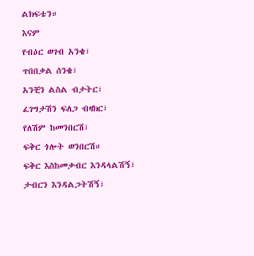ልክፍቴን።
እናም
የብዕር ወገብ አንቄ፣
ጥበበቃል ሰንቄ፣
አንቺን ልስል ብታትር፣
ፈገግታሽን ፍለጋ ብዛክር፣
የለሽም ከመንበርሽ፣
ፍቅር ጎሎት ወንበርሽ።
ፍቅር እስከመቃብር እንዳላልሽኝ፣
ታብርን እንዳልጋትሽኝ፣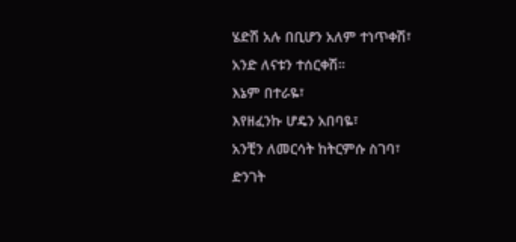ሄድሽ አሉ በቢሆን አለም ተነጥቀሽ፣
አንድ ለናቱን ተሰርቀሽ።
እኔም በተራዬ፣
እየዘፈንኩ ሆዴን አበባዬ፣
አንቺን ለመርሳት ከትርምሱ ስገባ፣
ድንገት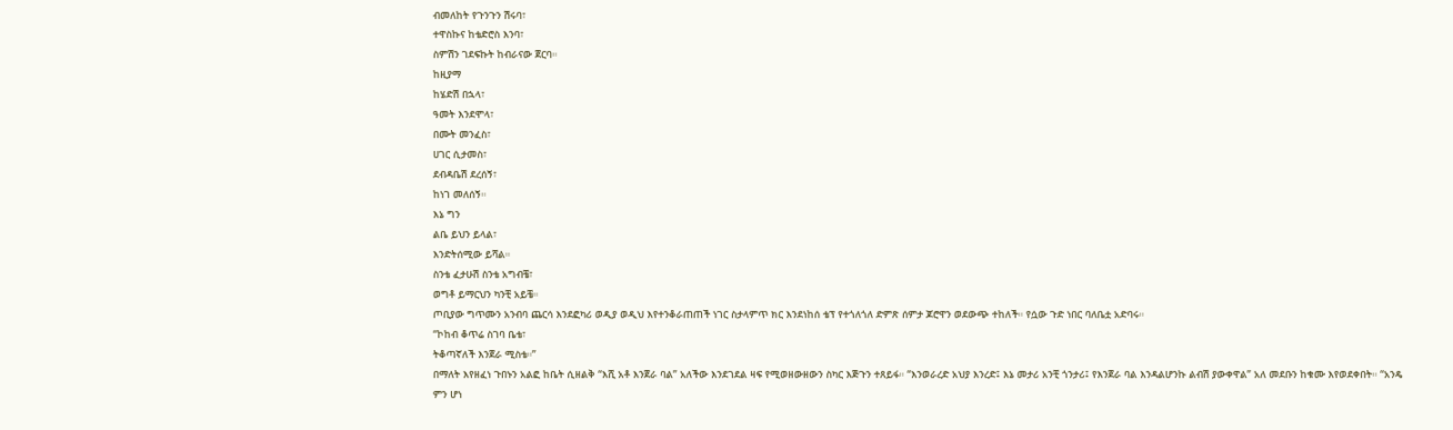ብመለከት የጉንጉን ሽሩባ፣
ተዋስኩና ከቴድሮስ እንባ፣
ስምሽን ገደፍኩት ከብራናው ጀርባ።
ከዚያማ
ከሄድሽ በኋላ፣
ዓመት እንደሞላ፣
በሙት መንፈስ፣
ሀገር ሲታመስ፣
ደብዳቤሽ ደረሰኝ፣
ከነገ መለሰኝ።
እኔ ግን
ልቤ ይህን ይላል፣
እንድትሰሚው ይሻል።
ስንቴ ፈታሁሽ ስንቴ አግብቼ፣
ወግቶ ይማርህን ካንቺ አይቼ።
ጦቢያው ግጥሙን አንብባ ጨርሳ እንደፎካሪ ወዲያ ወዲህ እየተንቆራጠጠች ነገር ስታላምጥ ክር እንደነከሰ ቴፕ የተጎለጎለ ድምጽ ሰምታ ጆሮዋን ወደውጭ ተከለች። የሷው ጉድ ነበር ባለቤቷ አድባሩ።
“ኮከብ ቆጥሬ ስገባ ቤቴ፣
ትቆጣኛለች እንጀራ ሚስቴ።”
በማለት እየዘፈነ ጉበኑን አልፎ ከቤት ሲዘልቅ “እሺ አቶ እንጀራ ባል” አለችው እንደገደል ዛፍ የሚወዘውዘውን ስካር እጅጉን ተጸይፋ። “እንወራረድ አህያ እንረድ፤ እኔ መታሪ አንቺ ጎንታሪ፤ የእንጀራ ባል እንዳልሆንኩ ልብሽ ያውቀዋል” አለ መደቡን ከቁሙ እየወደቀበት። “አንዴ ምን ሆነ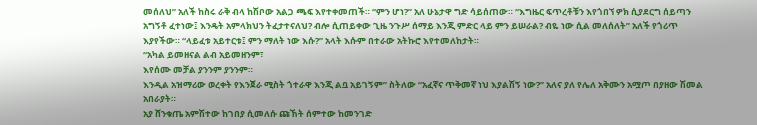መሰለህ” አለች ከስሩ ራቅ ብላ ከሽቦው አልጋ ጫፍ እየተቀመጠች። “ምን ሆነ?” አለ ሁኔታዋ ግድ ሳይሰጠው። “እግዜር ፍጥረቶቹን እየጎበኘ ዎክ ሲያደርግ ሰይጣን አግኝቶ ፈተነው፤ እንዴት አምላክህን ትፈታተናለህ? ብሎ ሲጠይቀው ጊዜ ንጉሥ ሰማይ እንጂ ምድር ላይ ምን ይሠራል? ብዬ ነው ሲል መለሰለት” አለች የጎሪጥ እያየችው። “ላይፈቱ አይተርቱ፤ ምን ማለት ነው እሱ?” አላት እሱም በተራው አትኩሮ እየተመለከታት።
“አካል ይመዘናል ልብ አይመዘንም፣
እየሰሙ መቻል ያንንም ያንንም።
እንዲል አዝማሪው ወረቀት የእንጀራ ሚስት ጎተራዋ እንጂ ልቧ አይገኝም” ስትለው “አፈኛና ጥቅመኛ ነህ እያልሽኝ ነው?” አለና ያለ የሌለ አቅሙን አሟጦ በያዘው ሽመል አበራያት።
አያ ሸንቁጤ አምሽተው ከገበያ ሲመለሱ ጩኸት ሰምተው ከመንገድ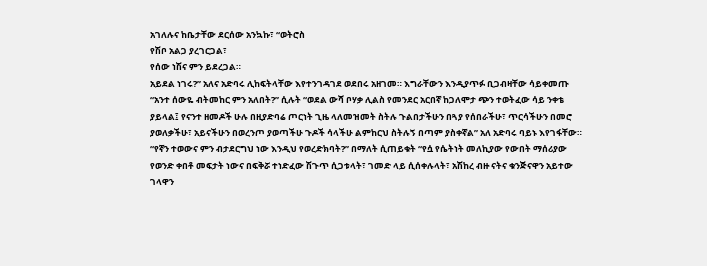አገለሉና ከቤታቸው ደርሰው አንኳኩ፣ “ወትሮስ
የሽቦ አልጋ ያረገርጋል፣
የሰው ነሽና ምን ይደረጋል።
አይደል ነገሩ?” አለና አድባሩ ሊከፍትላቸው እየተንገዳገደ ወደበሩ አዘገመ። እግራቸውን እንዲያጥፉ ቢጋብዛቸው ሳይቀመጡ “አንተ ሰውዬ ብትመከር ምን አለበት?” ሲሉት “ወደል ውሻ ቦሃቃ ሊልስ የመንደር አርበኛ ከጋለሞታ ጭን ተወትፈው ሳይ ንቀቴ ያይላል፤ የናንተ ዘመዶች ሁሉ በዚያድባሬ ጦርነት ጊዜ ላለመዝመት ስትሉ ጉልበታችሁን በጓያ የሰበራችሁ፣ ጥርሳችሁን በመሮ ያወለቃችሁ፣ አይናችሁን በወረንጦ ያወጣችሁ ጉዶች ሳላችሁ ልምከርህ ስትሉኝ በጣም ያስቀኛል” አለ አድባሩ ባይኑ እየገፋቸው።
“የኛን ተወውና ምን ብታደርግህ ነው እንዲህ የወረድክባት?” በማለት ሲጠይቁት “የሷ የሴትነት መለኪያው የውበት ማሰሪያው የወንድ ቀበቶ መፍታት ነውና በፍቅሯ ተነድፈው ሽጉጥ ሲጋቱላት፣ ገመድ ላይ ሲሰቀሉላት፣ አሽከረ ብዙ ናትና ቁንጅናዋን አይተው ገላዋን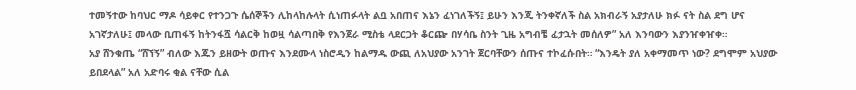ተመኝተው ከባህር ማዶ ሳይቀር የተንጋጉ ሴሰኞችን ሊከላከሉላት ሲነጠፉላት ልቧ አበጠና እኔን ፈነገለችኝ፤ ይሁን እንጂ ትንቀኛለች ስል አክብራኝ አያታለሁ ክፉ ናት ስል ደግ ሆና አገኛታለሁ፤ መላው ቢጠፋኝ ከትንፋሿ ሳልርቅ ከወዟ ሳልጣበቅ የእንጀራ ሚስቴ ላደርጋት ቆርጬ በሃሳቤ ስንት ጊዜ አግብቼ ፈታኋት መሰለዎ” አለ እንባውን እያንዠቀዠቀ።
አያ ሸንቁጤ “ሸኘኝ” ብለው እጁን ይዘውት ወጡና እንደሙላ ነስሮዲን ከልማዱ ውጪ ለአህያው አንገት ጀርባቸውን ሰጡና ተኮፈሱበት። “እንዴት ያለ አቀማመጥ ነው? ደግሞም አህያው ይበደላል” አለ አድባሩ ቂል ናቸው ሲል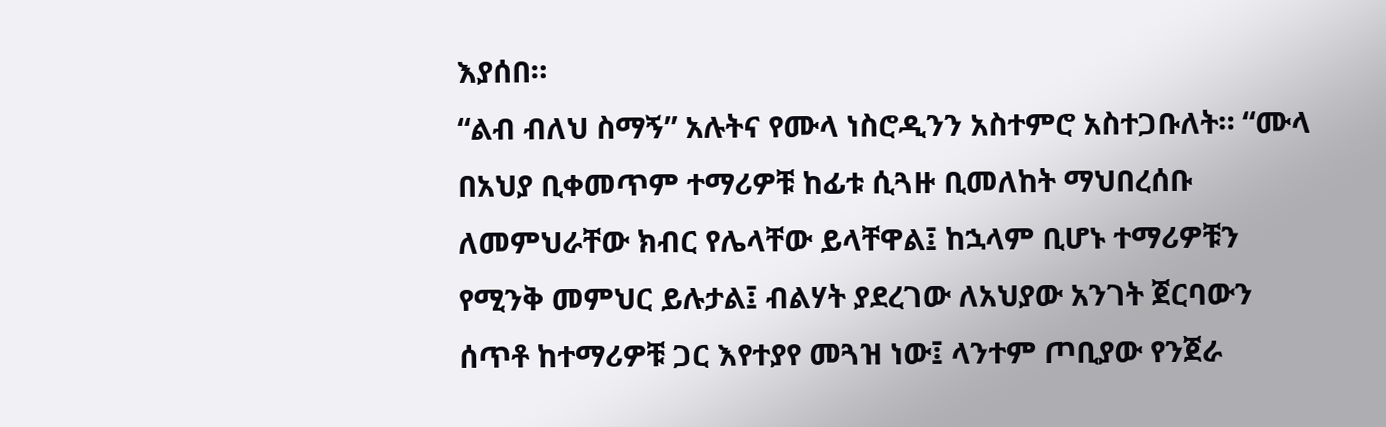እያሰበ።
“ልብ ብለህ ስማኝ” አሉትና የሙላ ነስሮዲንን አስተምሮ አስተጋቡለት። “ሙላ በአህያ ቢቀመጥም ተማሪዎቹ ከፊቱ ሲጓዙ ቢመለከት ማህበረሰቡ ለመምህራቸው ክብር የሌላቸው ይላቸዋል፤ ከኋላም ቢሆኑ ተማሪዎቹን የሚንቅ መምህር ይሉታል፤ ብልሃት ያደረገው ለአህያው አንገት ጀርባውን ሰጥቶ ከተማሪዎቹ ጋር እየተያየ መጓዝ ነው፤ ላንተም ጦቢያው የንጀራ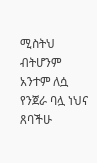ሚስትህ ብትሆንም አንተም ለሷ የንጀራ ባሏ ነህና ጸባችሁ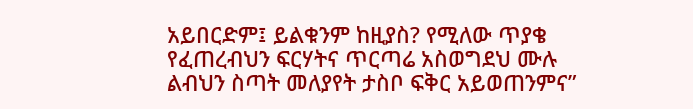አይበርድም፤ ይልቁንም ከዚያስ? የሚለው ጥያቄ የፈጠረብህን ፍርሃትና ጥርጣሬ አስወግደህ ሙሉ ልብህን ስጣት መለያየት ታስቦ ፍቅር አይወጠንምና”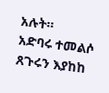አሉት።
አድባሩ ተመልሶ ጸጉሩን እያከከ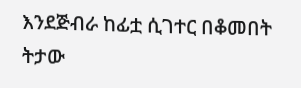እንደጅብራ ከፊቷ ሲገተር በቆመበት ትታው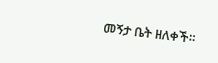መኝታ ቤት ዘለቀች።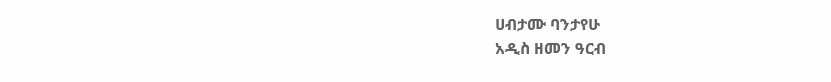ሀብታሙ ባንታየሁ
አዲስ ዘመን ዓርብ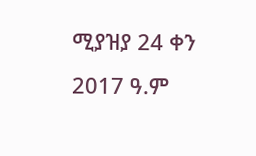ሚያዝያ 24 ቀን 2017 ዓ.ም